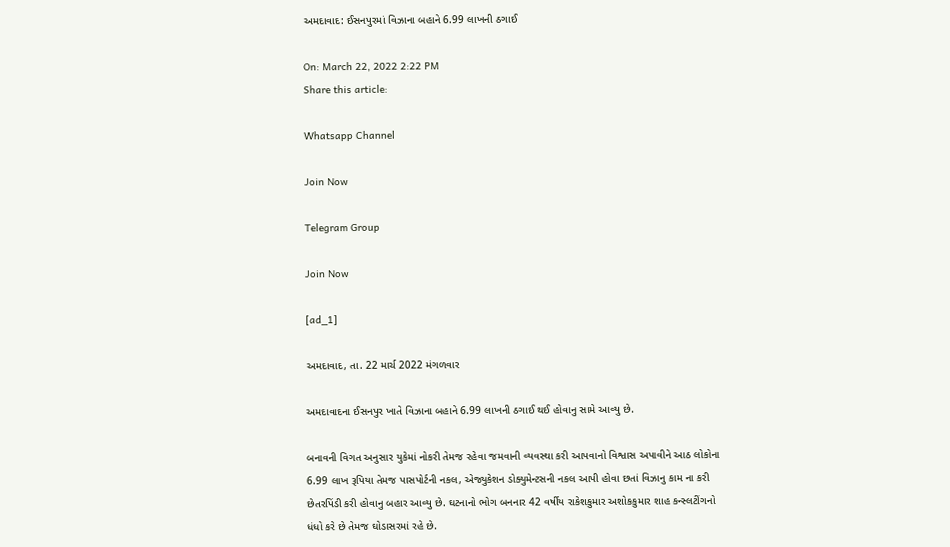અમદાવાદ: ઈસનપુરમાં વિઝાના બહાને 6.99 લાખની ઠગાઈ

On: March 22, 2022 2:22 PM
Share this article:

Whatsapp Channel

Join Now

Telegram Group

Join Now

[ad_1]

અમદાવાદ, તા. 22 માર્ચ 2022 મંગળવાર

અમદાવાદના ઈસનપુર ખાતે વિઝાના બહાને 6.99 લાખની ઠગાઈ થઈ હોવાનુ સામે આવ્યુ છે.

બનાવની વિગત અનુસાર યુકેમાં નોકરી તેમજ રહેવા જમવાની વ્યવસ્થા કરી આપવાનો વિશ્વાસ અપાવીને આઠ લોકોના 6.99 લાખ રૂપિયા તેમજ પાસપોર્ટની નકલ, એજ્યુકેશન ડોક્યુમેન્ટસની નકલ આપી હોવા છતાં વિઝાનુ કામ ના કરી છેતરપિંડી કરી હોવાનુ બહાર આવ્યુ છે. ઘટનાનો ભોગ બનનાર 42 વર્ષીય રાકેશકુમાર અશોકકુમાર શાહ કન્સ્લટીંગનો ધંધો કરે છે તેમજ ઘોડાસરમાં રહે છે.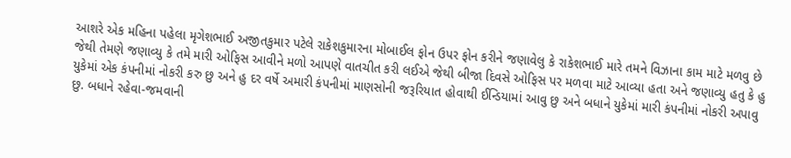આશરે એક મહિના પહેલા મૃગેશભાઈ અજીતકુમાર પટેલે રાકેશકુમારના મોબાઈલ ફોન ઉપર ફોન કરીને જણાવેલુ કે રાકેશભાઈ મારે તમને વિઝાના કામ માટે મળવુ છે જેથી તેમણે જણાવ્યુ કે તમે મારી ઓફિસ આવીને મળો આપણે વાતચીત કરી લઈએ જેથી બીજા દિવસે ઓફિસ પર મળવા માટે આવ્યા હતા અને જણાવ્યુ હતુ કે હુ યુકેમાં એક કંપનીમાં નોકરી કરુ છુ અને હુ દર વર્ષે અમારી કંપનીમાં માણસોની જરૂરિયાત હોવાથી ઈન્ડિયામાં આવુ છુ અને બધાને યુકેમાં મારી કંપનીમાં નોકરી અપાવુ છુ. બધાને રહેવા-જમવાની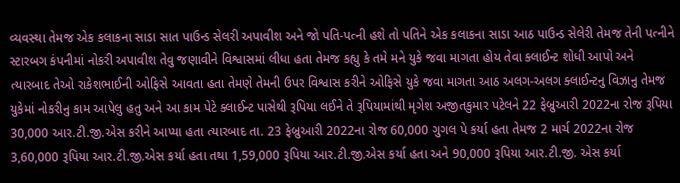વ્યવસ્થા તેમજ એક કલાકના સાડા સાત પાઉન્ડ સેલરી અપાવીશ અને જો પતિ-પત્ની હશે તો પતિને એક કલાકના સાડા આઠ પાઉન્ડ સેલેરી તેમજ તેની પત્નીને સ્ટારબગ કંપનીમાં નોકરી અપાવીશ તેવુ જણાવીને વિશ્વાસમાં લીધા હતા તેમજ કહ્યુ કે તમે મને યુકે જવા માગતા હોય તેવા ક્લાઈન્ટ શોધી આપો અને ત્યારબાદ તેઓ રાકેશભાઈની ઓફિસે આવતા હતા તેમણે તેમની ઉપર વિશ્વાસ કરીને ઓફિસે યુકે જવા માગતા આઠ અલગ-અલગ ક્લાઈન્ટનુ વિઝાનુ તેમજ યુકેમાં નોકરીનુ કામ આપેલુ હતુ અને આ કામ પેટે ક્લાઈન્ટ પાસેથી રૂપિયા લઈને તે રૂપિયામાંથી મૃગેશ અજીતકુમાર પટેલને 22 ફેબ્રુઆરી 2022ના રોજ રૂપિયા 30,000 આર.ટી.જી.એસ કરીને આપ્યા હતા ત્યારબાદ તા. 23 ફેબ્રુઆરી 2022ના રોજ 60,000 ગુગલ પે કર્યા હતા તેમજ 2 માર્ચ 2022ના રોજ 3,60,000 રૂપિયા આર.ટી.જી.એસ કર્યા હતા તથા 1,59,000 રૂપિયા આર.ટી.જી.એસ કર્યા હતા અને 90,000 રૂપિયા આર.ટી.જી. એસ કર્યા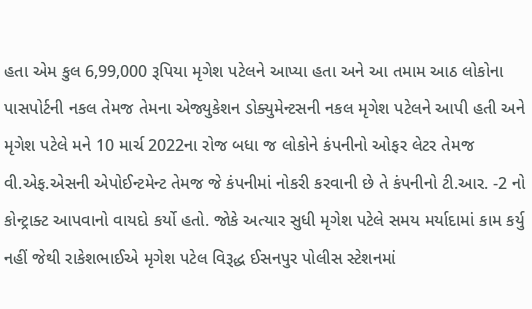હતા એમ કુલ 6,99,000 રૂપિયા મૃગેશ પટેલને આપ્યા હતા અને આ તમામ આઠ લોકોના પાસપોર્ટની નકલ તેમજ તેમના એજ્યુકેશન ડોક્યુમેન્ટસની નકલ મૃગેશ પટેલને આપી હતી અને મૃગેશ પટેલે મને 10 માર્ચ 2022ના રોજ બધા જ લોકોને કંપનીનો ઓફર લેટર તેમજ વી.એફ.એસની એપોઈન્ટમેન્ટ તેમજ જે કંપનીમાં નોકરી કરવાની છે તે કંપનીનો ટી.આર. -2 નો કોન્ટ્રાક્ટ આપવાનો વાયદો કર્યો હતો. જોકે અત્યાર સુધી મૃગેશ પટેલે સમય મર્યાદામાં કામ કર્યુ નહીં જેથી રાકેશભાઈએ મૃગેશ પટેલ વિરૂદ્ધ ઈસનપુર પોલીસ સ્ટેશનમાં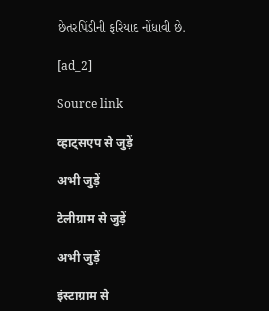છેતરપિંડીની ફરિયાદ નોંધાવી છે.

[ad_2]

Source link

व्हाट्सएप से जुड़ें

अभी जुड़ें

टेलीग्राम से जुड़ें

अभी जुड़ें

इंस्टाग्राम से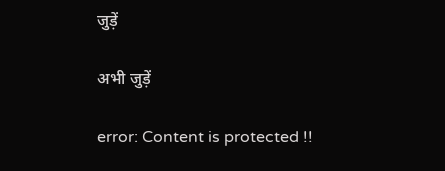जुड़ें

अभी जुड़ें

error: Content is protected !!